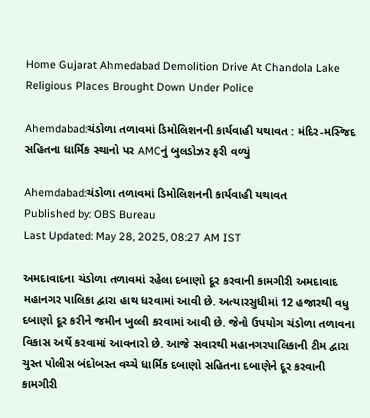Home Gujarat Ahmedabad Demolition Drive At Chandola Lake Religious Places Brought Down Under Police

Ahemdabad:ચંડોળા તળાવમાં ડિમોલિશનની કાર્યવાહી યથાવત : મંદિર-મસ્જિદ સહિતના ધાર્મિક સ્થાનો પર AMCનું બુલડોઝર ફરી વળ્યું

Ahemdabad:ચંડોળા તળાવમાં ડિમોલિશનની કાર્યવાહી યથાવત
Published by: OBS Bureau
Last Updated: May 28, 2025, 08:27 AM IST

અમદાવાદના ચંડોળા તળાવમાં રહેલા દબાણો દૂર કરવાની કામગીરી અમદાવાદ મહાનગર પાલિકા દ્વારા હાથ ધરવામાં આવી છે. અત્યારસુધીમાં 12 હજારથી વધુ દબાણો દૂર કરીને જમીન ખુલ્લી કરવામાં આવી છે. જેનો ઉપયોગ ચંડોળા તળાવના વિકાસ અર્થે કરવામાં આવનારો છે. આજે સવારથી મહાનગરપાલિકાની ટીમ દ્વારા ચુસ્ત પોલીસ બંદોબસ્ત વચ્ચે ધાર્મિક દબાણો સહિતના દબાણેને દૂર કરવાની કામગીરી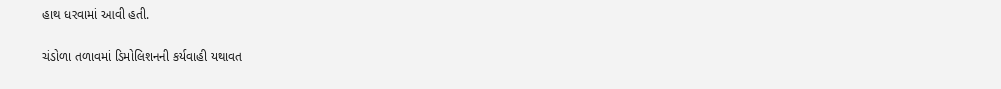હાથ ધરવામાં આવી હતી.

ચંડોળા તળાવમાં ડિમોલિશનની કર્યવાહી યથાવત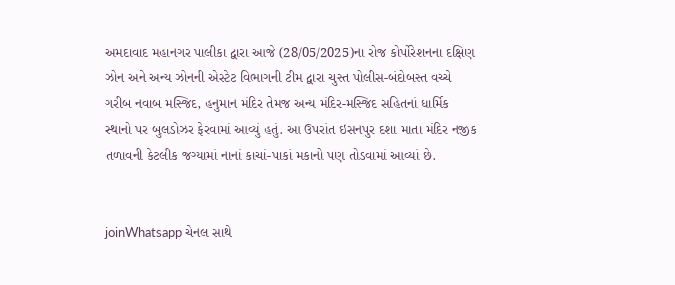અમદાવાદ મહાનગર પાલીકા દ્વારા આજે (28/05/2025)ના રોજ કોર્પોરેશનના દક્ષિણ ઝોન અને અન્ય ઝોનની એસ્ટેટ વિભાગની ટીમ દ્વારા ચુસ્ત પોલીસ-બંદોબસ્ત વચ્ચે ગરીબ નવાબ મસ્જિદ, હનુમાન મંદિર તેમજ અન્ય મંદિર-મસ્જિદ સહિતનાં ધાર્મિક સ્થાનો પર બુલડોઝર ફેરવામાં આવ્યું હતું. આ ઉપરાંત ઇસનપુર દશા માતા મંદિર નજીક તળાવની કેટલીક જગ્યામાં નાનાં કાચાં-પાકાં મકાનો પણ તોડવામાં આવ્યાં છે.


joinWhatsapp ચેનલ સાથે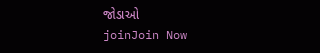જોડાઓ
joinJoin Now